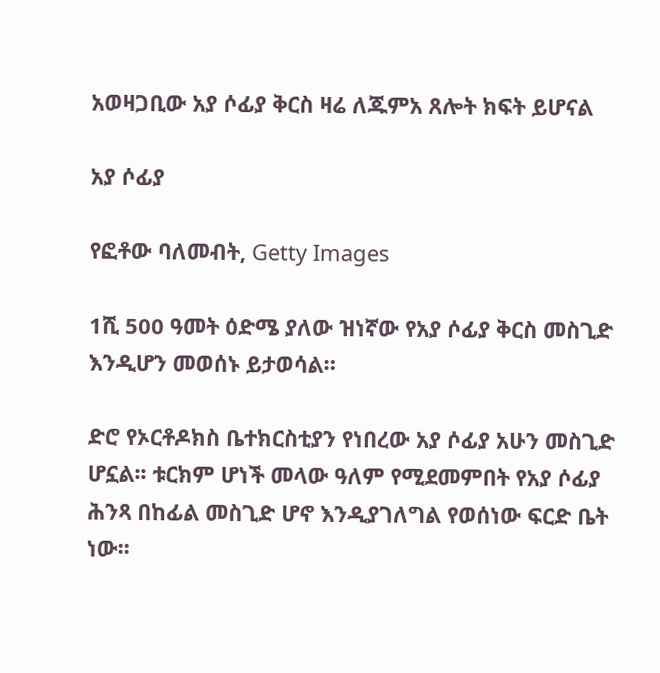አወዛጋቢው አያ ሶፊያ ቅርስ ዛሬ ለጁምአ ጸሎት ክፍት ይሆናል

አያ ሶፊያ

የፎቶው ባለመብት, Getty Images

1ሺ 500 ዓመት ዕድሜ ያለው ዝነኛው የአያ ሶፊያ ቅርስ መስጊድ እንዲሆን መወሰኑ ይታወሳል።

ድሮ የኦርቶዶክስ ቤተክርስቲያን የነበረው አያ ሶፊያ አሁን መስጊድ ሆኗል፡፡ ቱርክም ሆነች መላው ዓለም የሚደመምበት የአያ ሶፊያ ሕንጻ በከፊል መስጊድ ሆኖ እንዲያገለግል የወሰነው ፍርድ ቤት ነው፡፡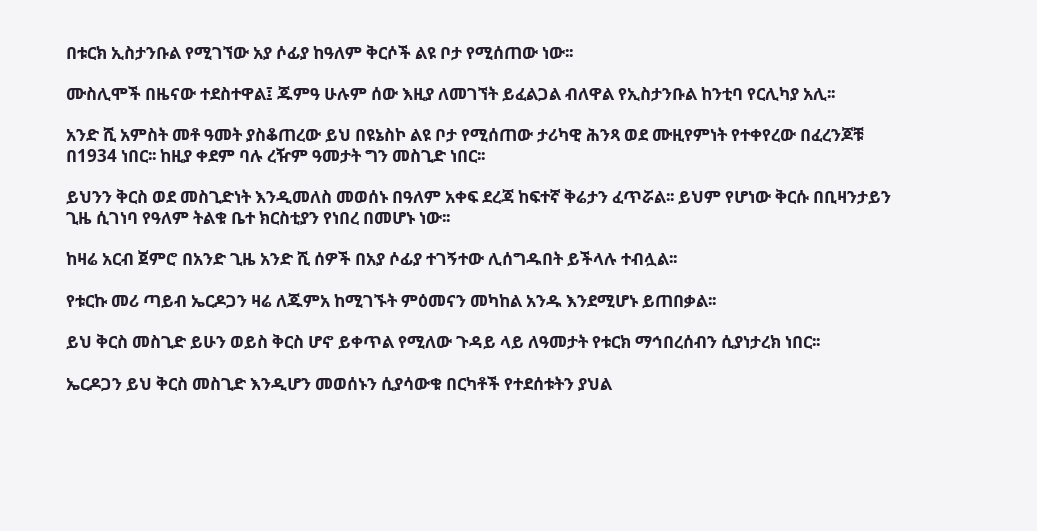በቱርክ ኢስታንቡል የሚገኘው አያ ሶፊያ ከዓለም ቅርሶች ልዩ ቦታ የሚሰጠው ነው፡፡

ሙስሊሞች በዜናው ተደስተዋል፤ ጁምዓ ሁሉም ሰው እዚያ ለመገኘት ይፈልጋል ብለዋል የኢስታንቡል ከንቲባ የርሊካያ አሊ፡፡

አንድ ሺ አምስት መቶ ዓመት ያስቆጠረው ይህ በዩኔስኮ ልዩ ቦታ የሚሰጠው ታሪካዊ ሕንጻ ወደ ሙዚየምነት የተቀየረው በፈረንጆቹ በ1934 ነበር፡፡ ከዚያ ቀደም ባሉ ረዥም ዓመታት ግን መስጊድ ነበር፡፡

ይህንን ቅርስ ወደ መስጊድነት እንዲመለስ መወሰኑ በዓለም አቀፍ ደረጃ ከፍተኛ ቅሬታን ፈጥሯል፡፡ ይህም የሆነው ቅርሱ በቢዛንታይን ጊዜ ሲገነባ የዓለም ትልቁ ቤተ ክርስቲያን የነበረ በመሆኑ ነው፡፡

ከዛሬ አርብ ጀምሮ በአንድ ጊዜ አንድ ሺ ሰዎች በአያ ሶፊያ ተገኝተው ሊሰግዱበት ይችላሉ ተብሏል፡፡

የቱርኩ መሪ ጣይብ ኤርዶጋን ዛሬ ለጁምአ ከሚገኙት ምዕመናን መካከል አንዱ እንደሚሆኑ ይጠበቃል፡፡

ይህ ቅርስ መስጊድ ይሁን ወይስ ቅርስ ሆኖ ይቀጥል የሚለው ጉዳይ ላይ ለዓመታት የቱርክ ማኅበረሰብን ሲያነታረክ ነበር፡፡

ኤርዶጋን ይህ ቅርስ መስጊድ እንዲሆን መወሰኑን ሲያሳውቁ በርካቶች የተደሰቱትን ያህል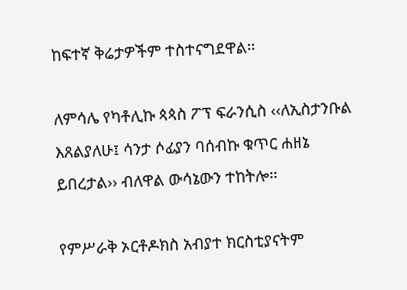ከፍተኛ ቅሬታዎችም ተስተናግደዋል፡፡

ለምሳሌ የካቶሊኩ ጳጳስ ፖፕ ፍራንሲስ ‹‹ለኢስታንቡል እጸልያለሁ፤ ሳንታ ሶፊያን ባሰብኩ ቁጥር ሐዘኔ ይበረታል›› ብለዋል ውሳኔውን ተከትሎ፡፡

የምሥራቅ ኦርቶዶክስ አብያተ ክርስቲያናትም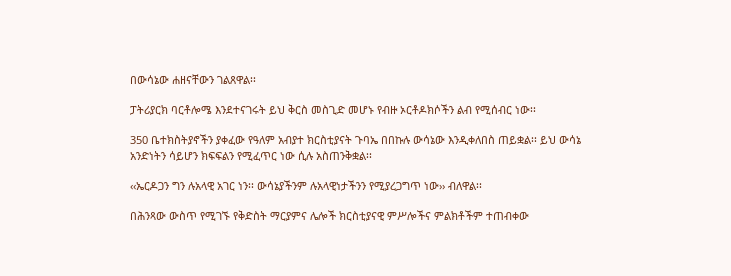በውሳኔው ሐዘናቸውን ገልጸዋል፡፡

ፓትሪያርክ ባርቶሎሜ እንደተናገሩት ይህ ቅርስ መስጊድ መሆኑ የብዙ ኦርቶዶክሶችን ልብ የሚሰብር ነው፡፡

350 ቤተክስትያኖችን ያቀፈው የዓለም አብያተ ክርስቲያናት ጉባኤ በበኩሉ ውሳኔው እንዲቀለበስ ጠይቋል፡፡ ይህ ውሳኔ አንድነትን ሳይሆን ክፍፍልን የሚፈጥር ነው ሲሉ አስጠንቅቋል፡፡

‹‹ኤርዶጋን ግን ሉአላዊ አገር ነን፡፡ ውሳኔያችንም ሉአላዊነታችንን የሚያረጋግጥ ነው›› ብለዋል፡፡

በሕንጻው ውስጥ የሚገኙ የቅድስት ማርያምና ሌሎች ክርስቲያናዊ ምሥሎችና ምልክቶችም ተጠብቀው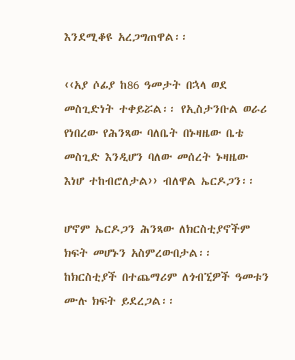እንደሚቆዩ አረጋግጠዋል፡፡

‹‹አያ ሶፊያ ከ86 ዓመታት በኋላ ወደ መስጊድነት ተቀይሯል፡፡ የኢስታንቡል ወራሪ የነበረው የሕንጻው ባለቤት በኑዛዜው ቤቴ መስጊድ እንዲሆን ባለው መሰረት ኑዛዜው እነሆ ተከብሮለታል›› ብለዋል ኤርዶጋን፡፡

ሆኖም ኤርዶጋን ሕንጻው ለክርስቲያኖችም ክፍት መሆኑን አስምረውበታል፡፡ ከክርስቲያች በተጨማሪም ለጎብኚዎች ዓመቱን ሙሉ ክፍት ይደረጋል፡፡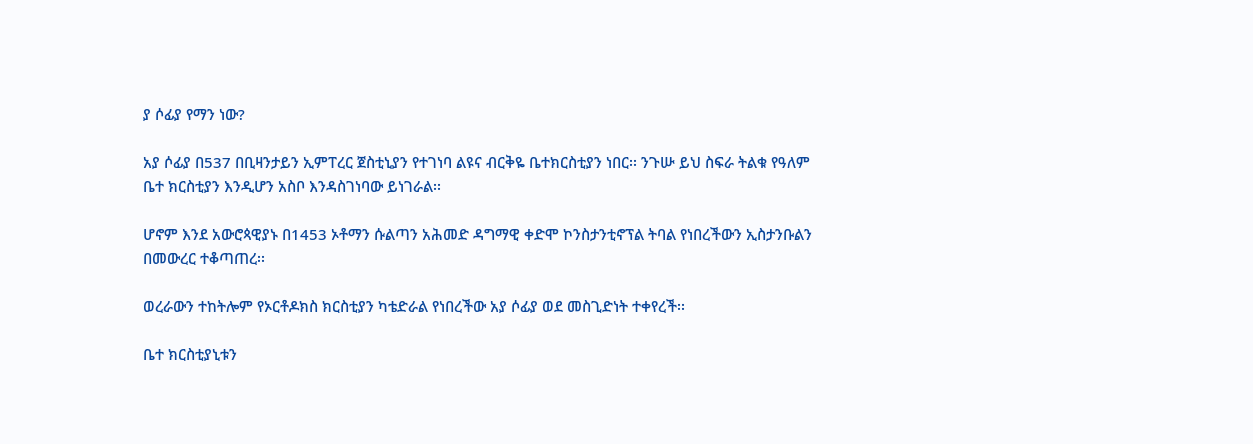ያ ሶፊያ የማን ነው?

አያ ሶፊያ በ537 በቢዛንታይን ኢምፐረር ጀስቲኒያን የተገነባ ልዩና ብርቅዬ ቤተክርስቲያን ነበር፡፡ ንጉሡ ይህ ስፍራ ትልቁ የዓለም ቤተ ክርስቲያን እንዲሆን አስቦ እንዳስገነባው ይነገራል፡፡

ሆኖም እንደ አውሮጳዊያኑ በ1453 ኦቶማን ሱልጣን አሕመድ ዳግማዊ ቀድሞ ኮንስታንቲኖፕል ትባል የነበረችውን ኢስታንቡልን በመውረር ተቆጣጠረ፡፡

ወረራውን ተከትሎም የኦርቶዶክስ ክርስቲያን ካቴድራል የነበረችው አያ ሶፊያ ወደ መስጊድነት ተቀየረች፡፡

ቤተ ክርስቲያኒቱን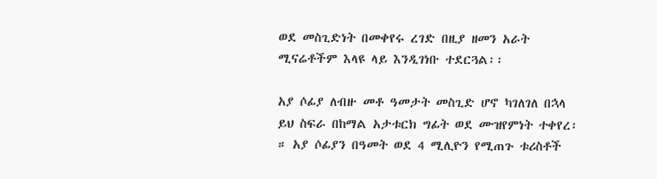ወደ መስጊድነት በመቀየሩ ረገድ በዚያ ዘመን አራት ሚናሬቶችም እላዩ ላይ እንዲገነቡ ተደርጓል፡፡

አያ ሶፊያ ለብዙ መቶ ዓመታት መስጊድ ሆኖ ካገለገለ በኋላ ይህ ስፍራ በከማል አታቱርክ ግፊት ወደ ሙዝየምነት ተቀየረ፡። አያ ሶፊያን በዓመት ወደ 4 ሚሊዮን የሚጠጉ ቱሪስቶች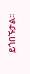ይጎበኙታል፡፡